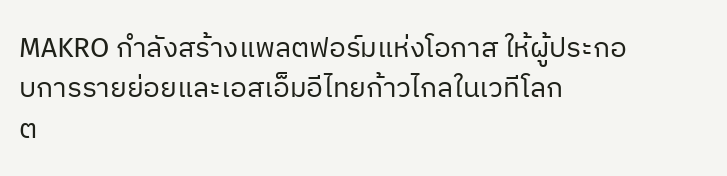MAKRO กำลังสร้างแพลตฟอร์มแห่งโอกาส ให้ผู้ประกอบการรายย่อยและเอสเอ็มอีไทยก้าวไกลในเวทีโลก
ต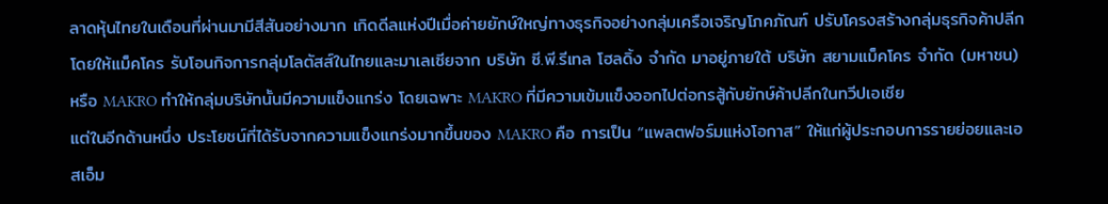ลาดหุ้นไทยในเดือนที่ผ่านมามีสีสันอย่างมาก เกิดดีลแห่งปีเมื่อค่ายยักษ์ใหญ่ทางธุรกิจอย่างกลุ่มเครือเจริญโภคภัณฑ์ ปรับโครงสร้างกลุ่มธุรกิจค้าปลีก โดยให้แม็คโคร รับโอนกิจการกลุ่มโลตัสส์ในไทยและมาเลเซียจาก บริษัท ซี.พี.รีเทล โฮลดิ้ง จำกัด มาอยู่ภายใต้ บริษัท สยามแม็คโคร จำกัด (มหาชน) หรือ MAKRO ทำให้กลุ่มบริษัทนั้นมีความแข็งแกร่ง โดยเฉพาะ MAKRO ที่มีความเข้มแข็งออกไปต่อกรสู้กับยักษ์ค้าปลีกในทวีปเอเชีย
แต่ในอีกด้านหนึ่ง ประโยชน์ที่ได้รับจากความแข็งแกร่งมากขึ้นของ MAKRO คือ การเป็น “แพลตฟอร์มแห่งโอกาส” ให้แก่ผู้ประกอบการรายย่อยและเอสเอ็ม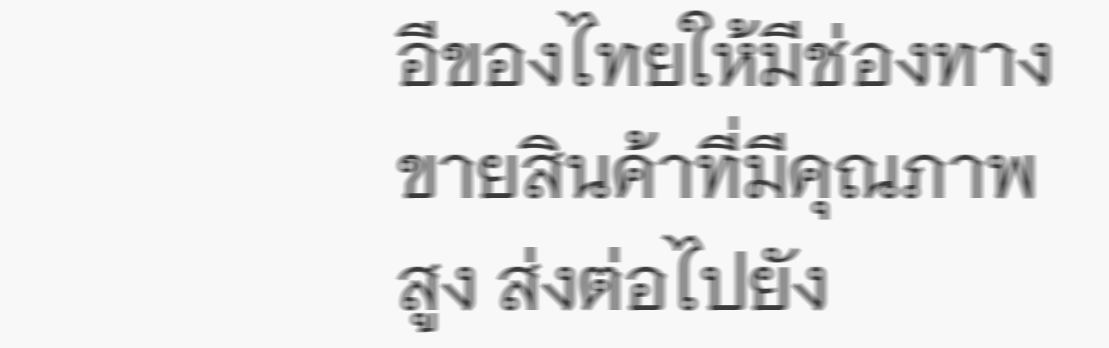อีของไทยให้มีช่องทางขายสินค้าที่มีคุณภาพสูง ส่งต่อไปยัง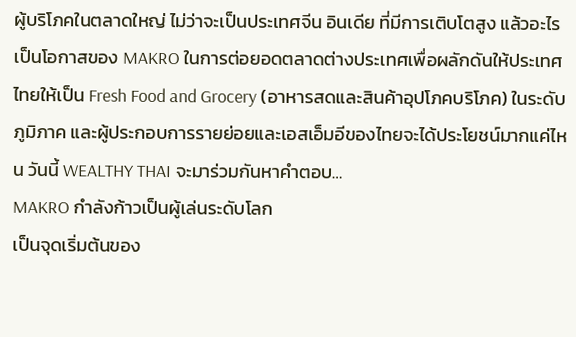ผู้บริโภคในตลาดใหญ่ ไม่ว่าจะเป็นประเทศจีน อินเดีย ที่มีการเติบโตสูง แล้วอะไรเป็นโอกาสของ MAKRO ในการต่อยอดตลาดต่างประเทศเพื่อผลักดันให้ประเทศไทยให้เป็น Fresh Food and Grocery (อาหารสดและสินค้าอุปโภคบริโภค) ในระดับภูมิภาค และผู้ประกอบการรายย่อยและเอสเอ็มอีของไทยจะได้ประโยชน์มากแค่ไหน วันนี้ WEALTHY THAI จะมาร่วมกันหาคำตอบ…
MAKRO กำลังก้าวเป็นผู้เล่นระดับโลก
เป็นจุดเริ่มต้นของ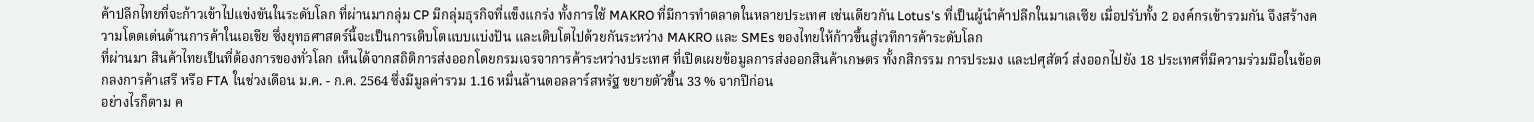ค้าปลีกไทยที่จะก้าวเข้าไปแข่งขันในระดับโลก ที่ผ่านมากลุ่ม CP มีกลุ่มธุรกิจที่แข็งแกร่ง ทั้งการใช้ MAKRO ที่มีการทำตลาดในหลายประเทศ เช่นเดียวกัน Lotus's ที่เป็นผู้นำค้าปลีกในมาเลเซีย เมื่อปรับทั้ง 2 องค์กรเข้ารวมกัน จึงสร้างความโดดเด่นด้านการค้าในเอเชีย ซึ่งยุทธศาสตร์นี้จะเป็นการเติบโตแบบแบ่งปัน และเติบโตไปด้วยกันระหว่าง MAKRO และ SMEs ของไทยให้ก้าวขึ้นสู่เวทีการค้าระดับโลก
ที่ผ่านมา สินค้าไทยเป็นที่ต้องการของทั่วโลก เห็นได้จากสถิติการส่งออกโดยกรมเจรจาการค้าระหว่างประเทศ ที่เปิดเผยข้อมูลการส่งออกสินค้าเกษตร ทั้งกสิกรรม การประมง และปศุสัตว์ ส่งออกไปยัง 18 ประเทศที่มีความร่วมมือในข้อตกลงการค้าเสรี หรือ FTA ในช่วงเดือน ม.ค. - ก.ค. 2564 ซึ่งมีมูลค่ารวม 1.16 หมื่นล้านดอลลาร์สหรัฐ ขยายตัวขึ้น 33 % จากปีก่อน
อย่างไรก็ตาม ค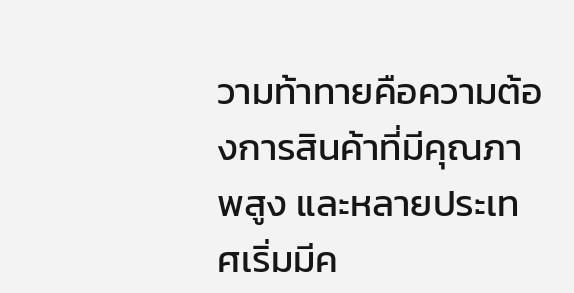วามท้าทายคือความต้องการสินค้าที่มีคุณภาพสูง และหลายประเทศเริ่มมีค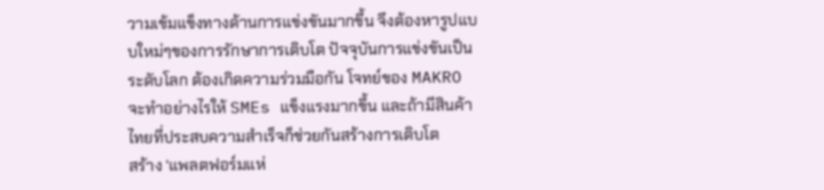วามเข้มแข็งทางด้านการแข่งขันมากขึ้น จึงต้องหารูปแบบใหม่ๆของการรักษาการเติบโต ปัจจุบันการแข่งขันเป็นระดับโลก ต้องเกิดความร่วมมือกัน โจทย์ของ MAKRO จะทำอย่างไรให้ SMEs แข็งแรงมากขึ้น และถ้ามีสินค้าไทยที่ประสบความสำเร็จก็ช่วยกันสร้างการเติบโต
สร้าง ‘แพลตฟอร์มแห่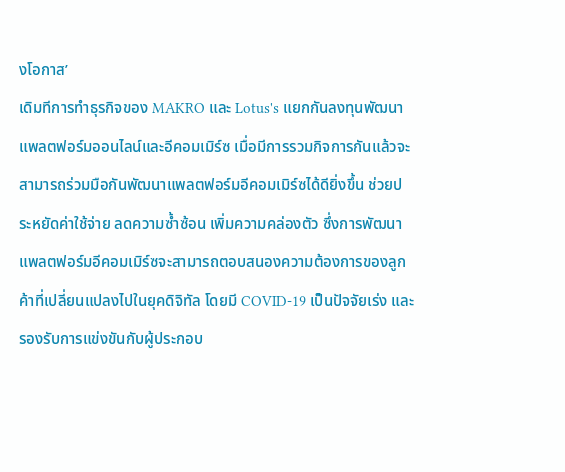งโอกาส’
เดิมทีการทำธุรกิจของ MAKRO และ Lotus's แยกกันลงทุนพัฒนาแพลตฟอร์มออนไลน์และอีคอมเมิร์ซ เมื่อมีการรวมกิจการกันแล้วจะสามารถร่วมมือกันพัฒนาแพลตฟอร์มอีคอมเมิร์ซได้ดียิ่งขึ้น ช่วยประหยัดค่าใช้จ่าย ลดความซ้ำซ้อน เพิ่มความคล่องตัว ซึ่งการพัฒนาแพลตฟอร์มอีคอมเมิร์ซจะสามารถตอบสนองความต้องการของลูกค้าที่เปลี่ยนแปลงไปในยุคดิจิทัล โดยมี COVID-19 เป็นปัจจัยเร่ง และรองรับการแข่งขันกับผู้ประกอบ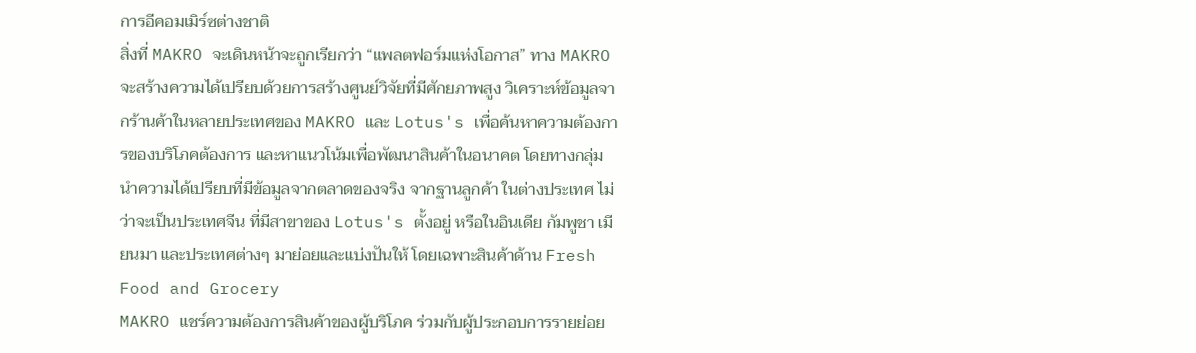การอีคอมเมิร์ซต่างชาติ
สิ่งที่ MAKRO จะเดินหน้าจะถูกเรียกว่า “แพลตฟอร์มแห่งโอกาส” ทาง MAKRO จะสร้างความได้เปรียบด้วยการสร้างศูนย์วิจัยที่มีศักยภาพสูง วิเคราะห์ข้อมูลจากร้านค้าในหลายประเทศของ MAKRO และ Lotus's เพื่อค้นหาความต้องการของบริโภคต้องการ และหาแนวโน้มเพื่อพัฒนาสินค้าในอนาคต โดยทางกลุ่มนำความได้เปรียบที่มีข้อมูลจากตลาดของจริง จากฐานลูกค้า ในต่างประเทศ ไม่ว่าจะเป็นประเทศจีน ที่มีสาขาของ Lotus's ตั้งอยู่ หรือในอินเดีย กัมพูชา เมียนมา และประเทศต่างๆ มาย่อยและแบ่งปันให้ โดยเฉพาะสินค้าด้าน Fresh Food and Grocery
MAKRO แชร์ความต้องการสินค้าของผู้บริโภค ร่วมกับผู้ประกอบการรายย่อย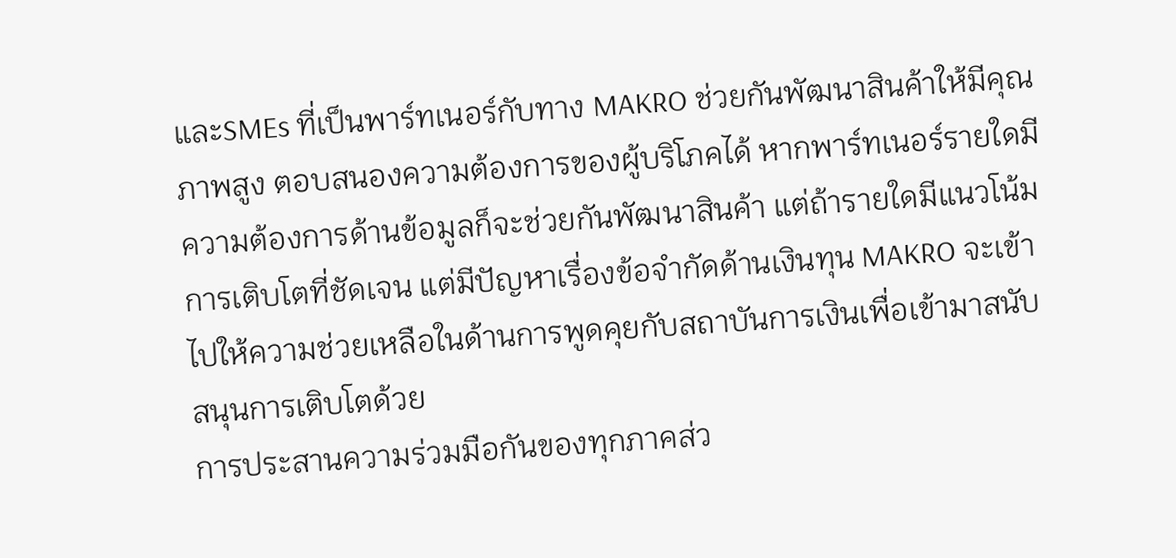และSMEs ที่เป็นพาร์ทเนอร์กับทาง MAKRO ช่วยกันพัฒนาสินค้าให้มีคุณภาพสูง ตอบสนองความต้องการของผู้บริโภคได้ หากพาร์ทเนอร์รายใดมีความต้องการด้านข้อมูลก็จะช่วยกันพัฒนาสินค้า แต่ถ้ารายใดมีแนวโน้มการเติบโตที่ชัดเจน แต่มีปัญหาเรื่องข้อจำกัดด้านเงินทุน MAKRO จะเข้าไปให้ความช่วยเหลือในด้านการพูดคุยกับสถาบันการเงินเพื่อเข้ามาสนับสนุนการเติบโตด้วย
การประสานความร่วมมือกันของทุกภาคส่ว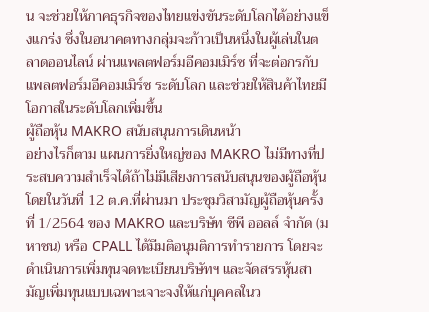น จะช่วยให้ภาคธุรกิจของไทยแข่งขันระดับโลกได้อย่างแข็งแกร่ง ซึ่งในอนาคตทางกลุ่มจะก้าวเป็นหนึ่งในผู้เล่นในตลาดออนไลน์ ผ่านแพลตฟอร์มอีคอมเมิร์ซ ที่จะต่อกรกับ แพลตฟอร์มอีคอมเมิร์ซ ระดับโลก และช่วยให้สินค้าไทยมีโอกาสในระดับโลกเพิ่มขึ้น
ผู้ถือหุ้น MAKRO สนับสนุนการเดินหน้า
อย่างไรก็ตาม แผนการยิ่งใหญ่ของ MAKRO ไม่มีทางที่ประสบความสำเร็จได้ถ้าไม่มีเสียงการสนับสนุนของผู้ถือหุ้น โดยในวันที่ 12 ต.ค.ที่ผ่านมา ประชุมวิสามัญผู้ถือหุ้นครั้งที่ 1/2564 ของ MAKRO และบริษัท ซีพี ออลล์ จำกัด (มหาชน) หรือ CPALL ได้มีมติอนุมติการทำรายการ โดยจะดำเนินการเพิ่มทุนจดทะเบียนบริษัทฯ และจัดสรรหุ้นสามัญเพิ่มทุนแบบเฉพาะเจาะจงให้แก่บุคคลในว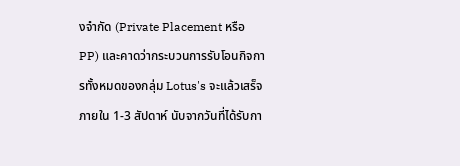งจำกัด (Private Placement หรือ PP) และคาดว่ากระบวนการรับโอนกิจการทั้งหมดของกลุ่ม Lotus's จะแล้วเสร็จภายใน 1-3 สัปดาห์ นับจากวันที่ได้รับกา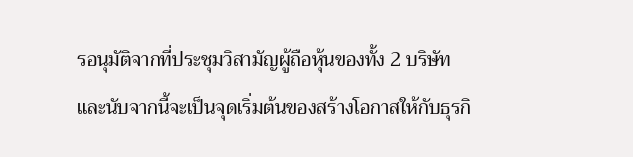รอนุมัติจากที่ประชุมวิสามัญผู้ถือหุ้นของทั้ง 2 บริษัท
และนับจากนี้จะเป็นจุดเริ่มต้นของสร้างโอกาสให้กับธุรกิ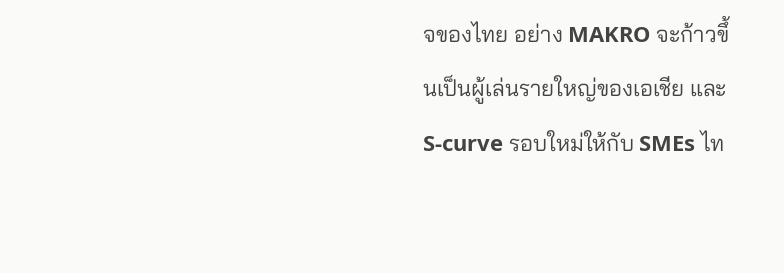จของไทย อย่าง MAKRO จะก้าวขึ้นเป็นผู้เล่นรายใหญ่ของเอเชีย และ S-curve รอบใหม่ให้กับ SMEs ไท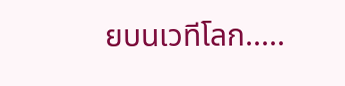ยบนเวทีโลก.....